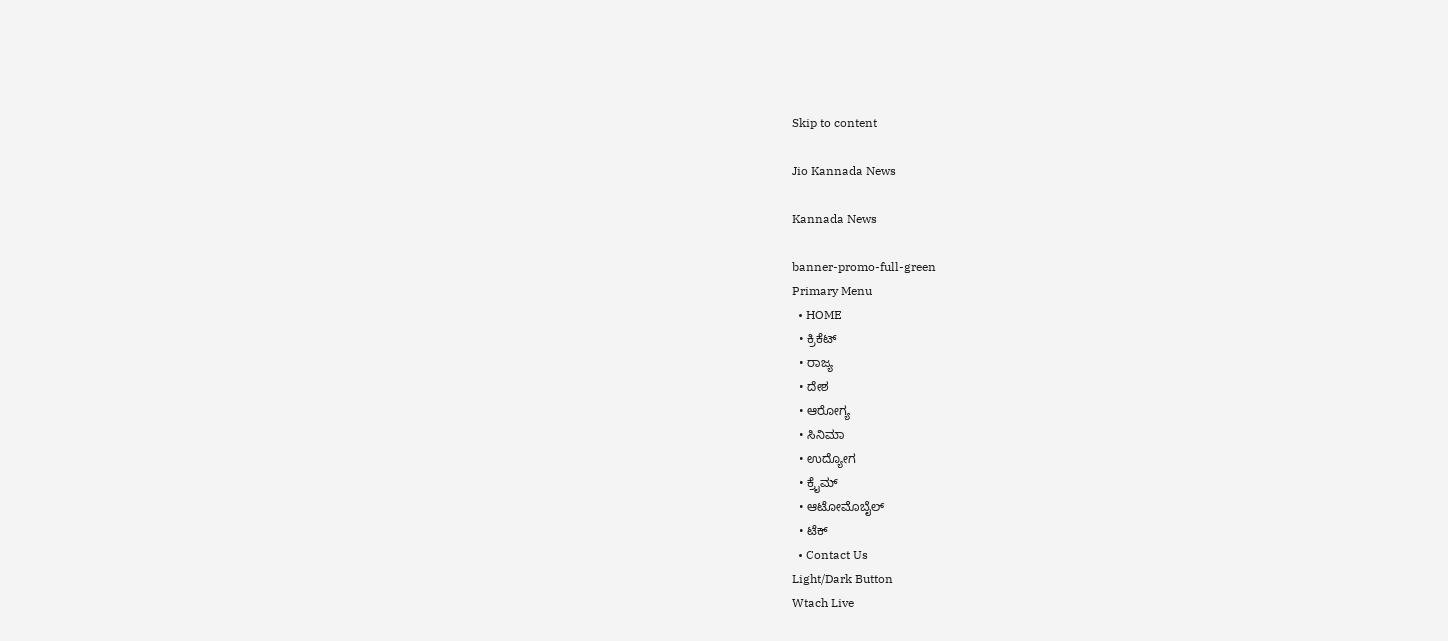Skip to content

Jio Kannada News

Kannada News

banner-promo-full-green
Primary Menu
  • HOME
  • ಕ್ರಿಕೆಟ್
  • ರಾಜ್ಯ
  • ದೇಶ
  • ಆರೋಗ್ಯ
  • ಸಿನಿಮಾ
  • ಉದ್ಯೋಗ
  • ಕ್ರೈಮ್
  • ಆಟೋಮೊಬೈಲ್
  • ಟೆಕ್
  • Contact Us
Light/Dark Button
Wtach Live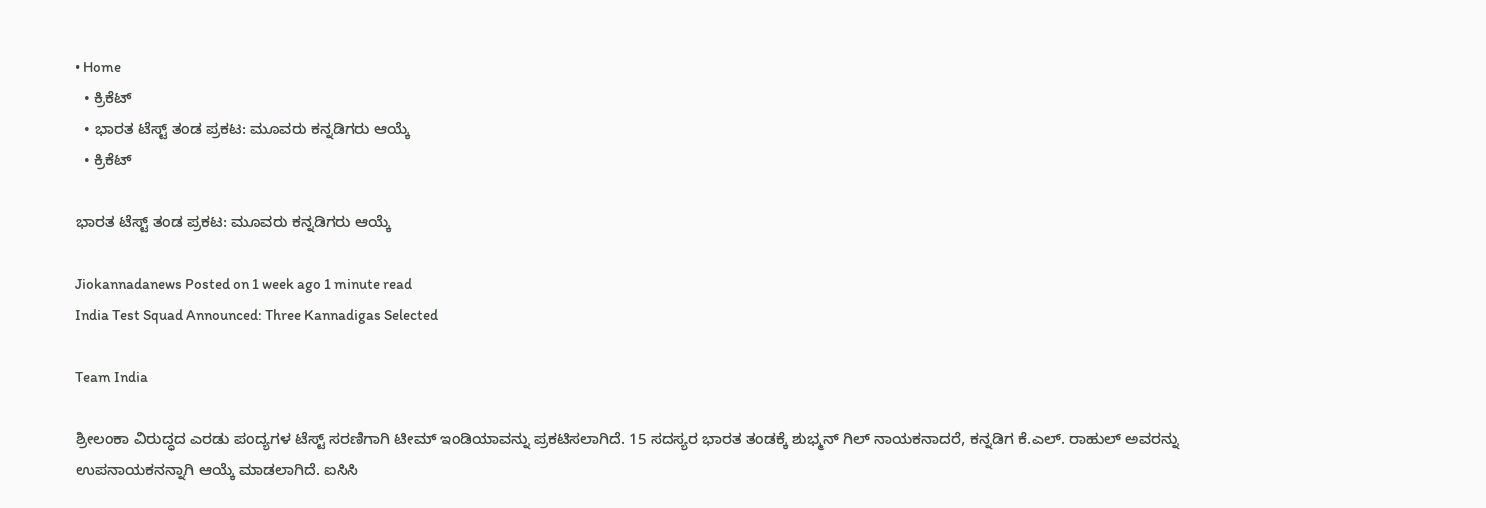• Home
  • ಕ್ರಿಕೆಟ್
  • ಭಾರತ ಟೆಸ್ಟ್ ತಂಡ ಪ್ರಕಟ: ಮೂವರು ಕನ್ನಡಿಗರು ಆಯ್ಕೆ
  • ಕ್ರಿಕೆಟ್

ಭಾರತ ಟೆಸ್ಟ್ ತಂಡ ಪ್ರಕಟ: ಮೂವರು ಕನ್ನಡಿಗರು ಆಯ್ಕೆ

Jiokannadanews Posted on 1 week ago 1 minute read
India Test Squad Announced: Three Kannadigas Selected

Team India

ಶ್ರೀಲಂಕಾ ವಿರುದ್ಧದ ಎರಡು ಪಂದ್ಯಗಳ ಟೆಸ್ಟ್ ಸರಣಿಗಾಗಿ ಟೀಮ್ ಇಂಡಿಯಾವನ್ನು ಪ್ರಕಟಿಸಲಾಗಿದೆ. 15 ಸದಸ್ಯರ ಭಾರತ ತಂಡಕ್ಕೆ ಶುಭ್ಮನ್ ಗಿಲ್ ನಾಯಕನಾದರೆ, ಕನ್ನಡಿಗ ಕೆ.ಎಲ್. ರಾಹುಲ್ ಅವರನ್ನು ಉಪನಾಯಕನನ್ನಾಗಿ ಆಯ್ಕೆ ಮಾಡಲಾಗಿದೆ. ಐಸಿಸಿ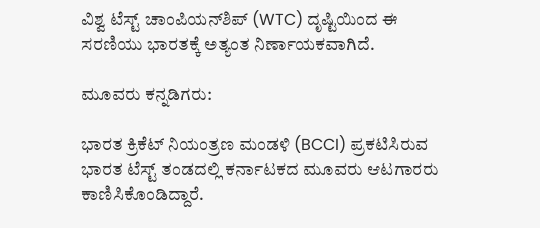ವಿಶ್ವ ಟೆಸ್ಟ್ ಚಾಂಪಿಯನ್‌ಶಿಪ್ (WTC) ದೃಷ್ಟಿಯಿಂದ ಈ ಸರಣಿಯು ಭಾರತಕ್ಕೆ ಅತ್ಯಂತ ನಿರ್ಣಾಯಕವಾಗಿದೆ.

ಮೂವರು ಕನ್ನಡಿಗರು:

ಭಾರತ ಕ್ರಿಕೆಟ್ ನಿಯಂತ್ರಣ ಮಂಡಳಿ (BCCI) ಪ್ರಕಟಿಸಿರುವ ಭಾರತ ಟೆಸ್ಟ್ ತಂಡದಲ್ಲಿ ಕರ್ನಾಟಕದ ಮೂವರು ಆಟಗಾರರು ಕಾಣಿಸಿಕೊಂಡಿದ್ದಾರೆ.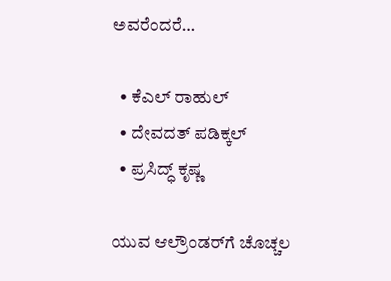ಅವರೆಂದರೆ…

  • ಕೆಎಲ್ ರಾಹುಲ್
  • ದೇವದತ್ ಪಡಿಕ್ಕಲ್
  • ಪ್ರಸಿದ್ಧ್ ಕೃಷ್ಣ

ಯುವ ಆಲ್ರೌಂಡರ್‌ಗೆ ಚೊಚ್ಚಲ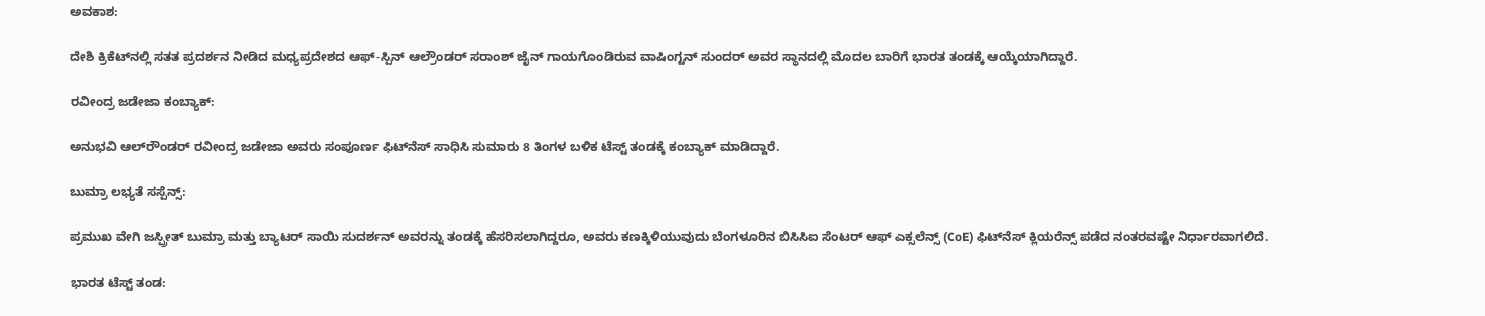ಅವಕಾಶ:

ದೇಶಿ ಕ್ರಿಕೆಟ್‌ನಲ್ಲಿ ಸತತ ಪ್ರದರ್ಶನ ನೀಡಿದ ಮಧ್ಯಪ್ರದೇಶದ ಆಫ್-ಸ್ಪಿನ್ ಆಲ್ರೌಂಡರ್ ಸರಾಂಶ್ ಜೈನ್ ಗಾಯಗೊಂಡಿರುವ ವಾಷಿಂಗ್ಟನ್ ಸುಂದರ್ ಅವರ ಸ್ಥಾನದಲ್ಲಿ ಮೊದಲ ಬಾರಿಗೆ ಭಾರತ ತಂಡಕ್ಕೆ ಆಯ್ಕೆಯಾಗಿದ್ದಾರೆ.

ರವೀಂದ್ರ ಜಡೇಜಾ ಕಂಬ್ಯಾಕ್:

ಅನುಭವಿ ಆಲ್‌ರೌಂಡರ್ ರವೀಂದ್ರ ಜಡೇಜಾ ಅವರು ಸಂಪೂರ್ಣ ಫಿಟ್‌ನೆಸ್ ಸಾಧಿಸಿ ಸುಮಾರು 8 ತಿಂಗಳ ಬಳಿಕ ಟೆಸ್ಟ್ ತಂಡಕ್ಕೆ ಕಂಬ್ಯಾಕ್ ಮಾಡಿದ್ದಾರೆ.

ಬುಮ್ರಾ ಲಭ್ಯತೆ ಸಸ್ಪೆನ್ಸ್:

ಪ್ರಮುಖ ವೇಗಿ ಜಸ್ಪ್ರೀತ್ ಬುಮ್ರಾ ಮತ್ತು ಬ್ಯಾಟರ್ ಸಾಯಿ ಸುದರ್ಶನ್ ಅವರನ್ನು ತಂಡಕ್ಕೆ ಹೆಸರಿಸಲಾಗಿದ್ದರೂ, ಅವರು ಕಣಕ್ಕಿಳಿಯುವುದು ಬೆಂಗಳೂರಿನ ಬಿಸಿಸಿಐ ಸೆಂಟರ್ ಆಫ್ ಎಕ್ಸಲೆನ್ಸ್ (CoE) ಫಿಟ್‌ನೆಸ್ ಕ್ಲಿಯರೆನ್ಸ್ ಪಡೆದ ನಂತರವಷ್ಟೇ ನಿರ್ಧಾರವಾಗಲಿದೆ.

ಭಾರತ ಟೆಸ್ಟ್ ತಂಡ: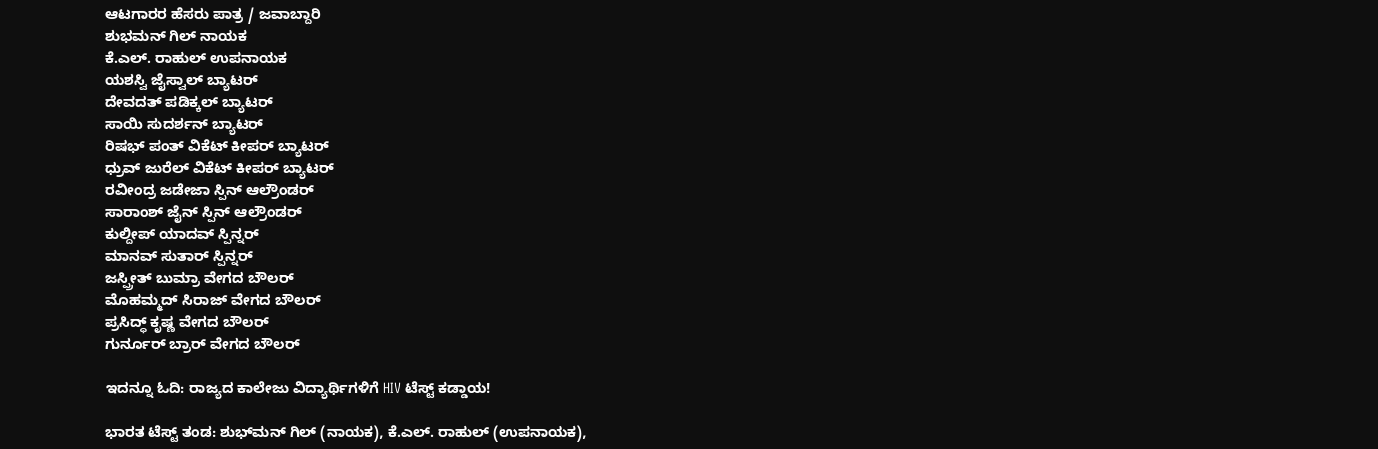ಆಟಗಾರರ ಹೆಸರು ಪಾತ್ರ / ಜವಾಬ್ದಾರಿ
ಶುಭಮನ್ ಗಿಲ್ ನಾಯಕ
ಕೆ.ಎಲ್. ರಾಹುಲ್ ಉಪನಾಯಕ
ಯಶಸ್ವಿ ಜೈಸ್ವಾಲ್ ಬ್ಯಾಟರ್
ದೇವದತ್ ಪಡಿಕ್ಕಲ್ ಬ್ಯಾಟರ್
ಸಾಯಿ ಸುದರ್ಶನ್ ಬ್ಯಾಟರ್
ರಿಷಭ್ ಪಂತ್ ವಿಕೆಟ್ ಕೀಪರ್ ಬ್ಯಾಟರ್
ಧ್ರುವ್ ಜುರೆಲ್ ವಿಕೆಟ್ ಕೀಪರ್ ಬ್ಯಾಟರ್
ರವೀಂದ್ರ ಜಡೇಜಾ ಸ್ಪಿನ್ ಆಲ್ರೌಂಡರ್
ಸಾರಾಂಶ್ ಜೈನ್ ಸ್ಪಿನ್ ಆಲ್ರೌಂಡರ್
ಕುಲ್ದೀಪ್ ಯಾದವ್ ಸ್ಪಿನ್ನರ್
ಮಾನವ್ ಸುತಾರ್ ಸ್ಪಿನ್ನರ್
ಜಸ್ಪ್ರೀತ್ ಬುಮ್ರಾ ವೇಗದ ಬೌಲರ್
ಮೊಹಮ್ಮದ್ ಸಿರಾಜ್ ವೇಗದ ಬೌಲರ್
ಪ್ರಸಿದ್ಧ್ ಕೃಷ್ಣ ವೇಗದ ಬೌಲರ್
ಗುರ್ನೂರ್ ಬ್ರಾರ್ ವೇಗದ ಬೌಲರ್

ಇದನ್ನೂ ಓದಿ: ರಾಜ್ಯದ ಕಾಲೇಜು ವಿದ್ಯಾರ್ಥಿಗಳಿಗೆ HIV ಟೆಸ್ಟ್ ಕಡ್ಡಾಯ!

ಭಾರತ ಟೆಸ್ಟ್ ತಂಡ: ಶುಭ್‌ಮನ್ ಗಿಲ್ (ನಾಯಕ), ಕೆ.ಎಲ್. ರಾಹುಲ್ (ಉಪನಾಯಕ),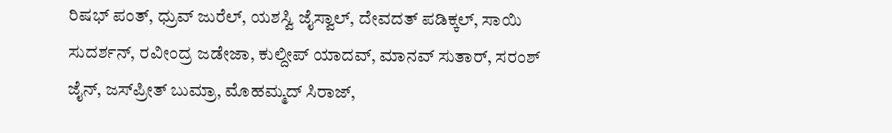ರಿಷಭ್ ಪಂತ್, ಧ್ರುವ್ ಜುರೆಲ್, ಯಶಸ್ವಿ ಜೈಸ್ವಾಲ್, ದೇವದತ್ ಪಡಿಕ್ಕಲ್, ಸಾಯಿ ಸುದರ್ಶನ್, ರವೀಂದ್ರ ಜಡೇಜಾ, ಕುಲ್ದೀಪ್ ಯಾದವ್, ಮಾನವ್ ಸುತಾರ್, ಸರಂಶ್ ಜೈನ್, ಜಸ್‌ಪ್ರೀತ್ ಬುಮ್ರಾ, ಮೊಹಮ್ಮದ್ ಸಿರಾಜ್,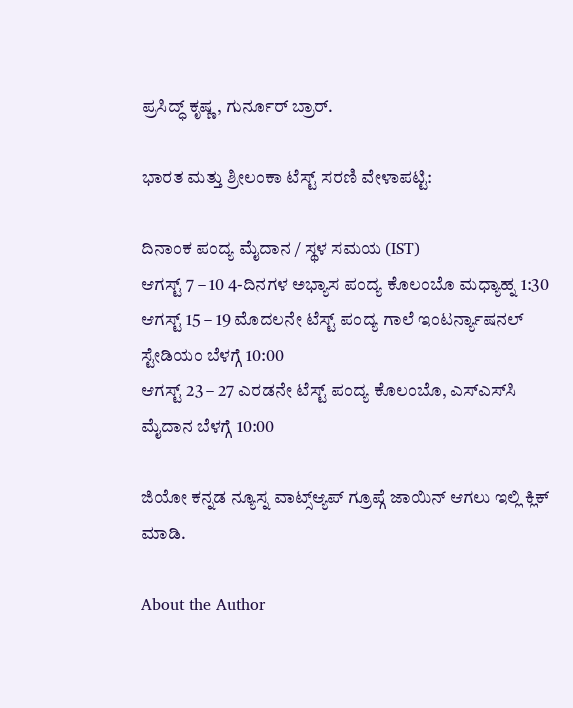ಪ್ರಸಿದ್ಧ್ ಕೃಷ್ಣ, ಗುರ್ನೂರ್ ಬ್ರಾರ್.

ಭಾರತ ಮತ್ತು ಶ್ರೀಲಂಕಾ ಟೆಸ್ಟ್ ಸರಣಿ ವೇಳಾಪಟ್ಟಿ:

ದಿನಾಂಕ ಪಂದ್ಯ ಮೈದಾನ / ಸ್ಥಳ ಸಮಯ (IST)
ಆಗಸ್ಟ್ 7 – 10 4-ದಿನಗಳ ಅಭ್ಯಾಸ ಪಂದ್ಯ ಕೊಲಂಬೊ ಮಧ್ಯಾಹ್ನ 1:30
ಆಗಸ್ಟ್ 15 – 19 ಮೊದಲನೇ ಟೆಸ್ಟ್ ಪಂದ್ಯ ಗಾಲೆ ಇಂಟರ್ನ್ಯಾಷನಲ್ ಸ್ಟೇಡಿಯಂ ಬೆಳಗ್ಗೆ 10:00
ಆಗಸ್ಟ್ 23 – 27 ಎರಡನೇ ಟೆಸ್ಟ್ ಪಂದ್ಯ ಕೊಲಂಬೊ, ಎಸ್‌ಎಸ್‌ಸಿ ಮೈದಾನ ಬೆಳಗ್ಗೆ 10:00

ಜಿಯೋ ಕನ್ನಡ ನ್ಯೂಸ್ನ ವಾಟ್ಸ್ಆ್ಯಪ್ ಗ್ರೂಪ್ಗೆ ಜಾಯಿನ್ ಆಗಲು ಇಲ್ಲಿ ಕ್ಲಿಕ್ ಮಾಡಿ.

About the Author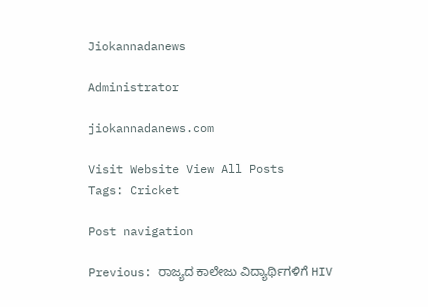Jiokannadanews

Administrator

jiokannadanews.com

Visit Website View All Posts
Tags: Cricket

Post navigation

Previous: ರಾಜ್ಯದ ಕಾಲೇಜು ವಿದ್ಯಾರ್ಥಿಗಳಿಗೆ HIV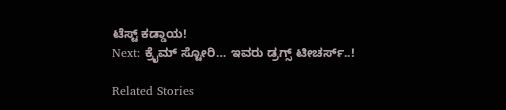ಟೆಸ್ಟ್ ಕಡ್ಡಾಯ!
Next: ಕ್ರೈಮ್ ಸ್ಟೋರಿ… ಇವರು ಡ್ರಗ್ಸ್ ಟೀಚರ್ಸ್..!

Related Stories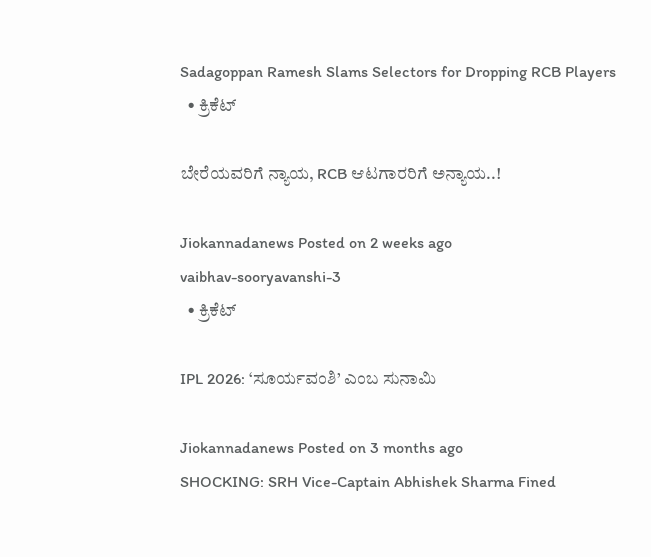Sadagoppan Ramesh Slams Selectors for Dropping RCB Players
  • ಕ್ರಿಕೆಟ್

ಬೇರೆಯವರಿಗೆ ನ್ಯಾಯ, RCB ಆಟಗಾರರಿಗೆ ಅನ್ಯಾಯ..!

Jiokannadanews Posted on 2 weeks ago
vaibhav-sooryavanshi-3
  • ಕ್ರಿಕೆಟ್

IPL 2026: ‘ಸೂರ್ಯವಂಶಿ’ ಎಂಬ ಸುನಾಮಿ

Jiokannadanews Posted on 3 months ago
SHOCKING: SRH Vice-Captain Abhishek Sharma Fined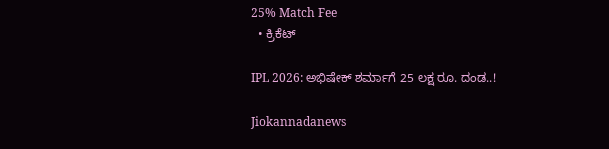25% Match Fee
  • ಕ್ರಿಕೆಟ್

IPL 2026: ಅಭಿಷೇಕ್ ಶರ್ಮಾಗೆ 25 ಲಕ್ಷ ರೂ. ದಂಡ..!

Jiokannadanews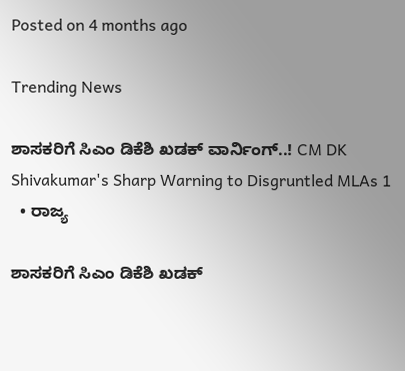Posted on 4 months ago

Trending News

ಶಾಸಕರಿಗೆ ಸಿಎಂ ಡಿಕೆಶಿ ಖಡಕ್ ವಾರ್ನಿಂಗ್..! CM DK Shivakumar's Sharp Warning to Disgruntled MLAs 1
  • ರಾಜ್ಯ

ಶಾಸಕರಿಗೆ ಸಿಎಂ ಡಿಕೆಶಿ ಖಡಕ್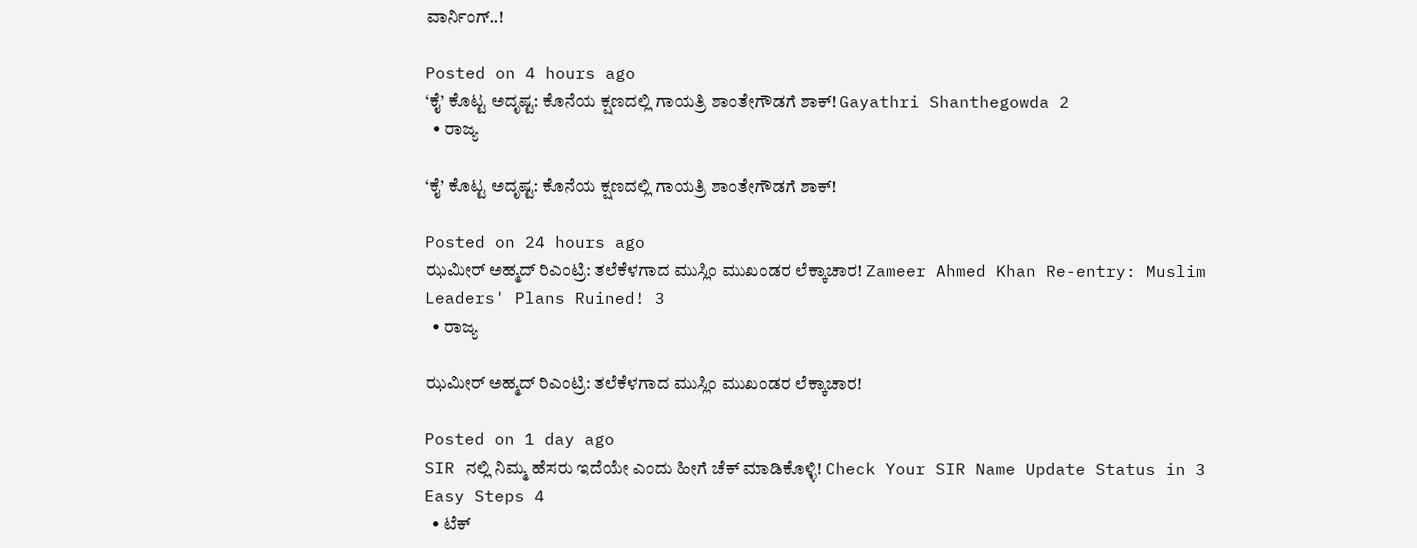ವಾರ್ನಿಂಗ್..!

Posted on 4 hours ago
‘ಕೈ’ ಕೊಟ್ಟ ಅದೃಷ್ಟ: ಕೊನೆಯ ಕ್ಷಣದಲ್ಲಿ ಗಾಯತ್ರಿ ಶಾಂತೇಗೌಡಗೆ ಶಾಕ್! Gayathri Shanthegowda 2
  • ರಾಜ್ಯ

‘ಕೈ’ ಕೊಟ್ಟ ಅದೃಷ್ಟ: ಕೊನೆಯ ಕ್ಷಣದಲ್ಲಿ ಗಾಯತ್ರಿ ಶಾಂತೇಗೌಡಗೆ ಶಾಕ್!

Posted on 24 hours ago
ಝಮೀರ್ ಅಹ್ಮದ್ ರಿಎಂಟ್ರಿ: ತಲೆಕೆಳಗಾದ ಮುಸ್ಲಿಂ ಮುಖಂಡರ ಲೆಕ್ಕಾಚಾರ! Zameer Ahmed Khan Re-entry: Muslim Leaders' Plans Ruined! 3
  • ರಾಜ್ಯ

ಝಮೀರ್ ಅಹ್ಮದ್ ರಿಎಂಟ್ರಿ: ತಲೆಕೆಳಗಾದ ಮುಸ್ಲಿಂ ಮುಖಂಡರ ಲೆಕ್ಕಾಚಾರ!

Posted on 1 day ago
SIR ನಲ್ಲಿ ನಿಮ್ಮ ಹೆಸರು ಇದೆಯೇ ಎಂದು ಹೀಗೆ ಚೆಕ್ ಮಾಡಿಕೊಳ್ಳಿ! Check Your SIR Name Update Status in 3 Easy Steps 4
  • ಟೆಕ್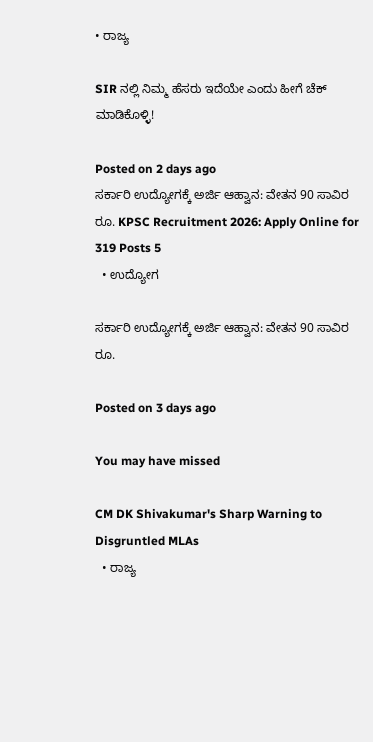• ರಾಜ್ಯ

SIR ನಲ್ಲಿ ನಿಮ್ಮ ಹೆಸರು ಇದೆಯೇ ಎಂದು ಹೀಗೆ ಚೆಕ್ ಮಾಡಿಕೊಳ್ಳಿ!

Posted on 2 days ago
ಸರ್ಕಾರಿ ಉದ್ಯೋಗಕ್ಕೆ ಅರ್ಜಿ ಆಹ್ವಾನ: ವೇತನ 90 ಸಾವಿರ ರೂ. KPSC Recruitment 2026: Apply Online for 319 Posts 5
  • ಉದ್ಯೋಗ

ಸರ್ಕಾರಿ ಉದ್ಯೋಗಕ್ಕೆ ಅರ್ಜಿ ಆಹ್ವಾನ: ವೇತನ 90 ಸಾವಿರ ರೂ.

Posted on 3 days ago

You may have missed

CM DK Shivakumar's Sharp Warning to Disgruntled MLAs
  • ರಾಜ್ಯ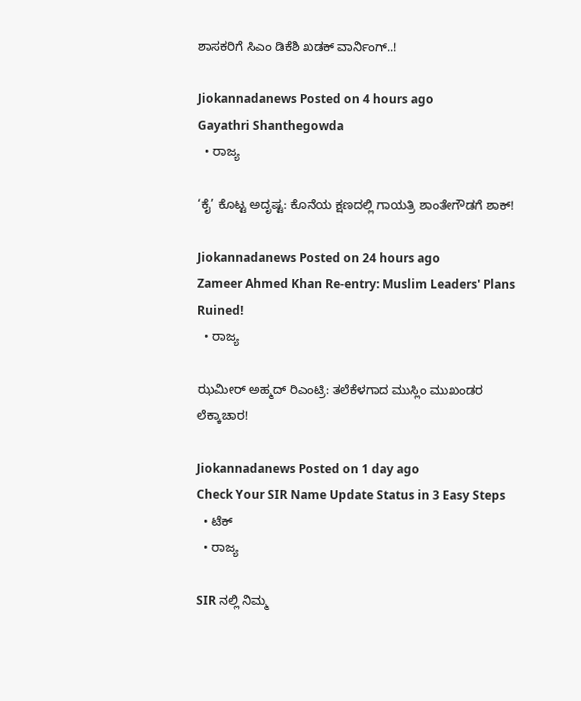ಶಾಸಕರಿಗೆ ಸಿಎಂ ಡಿಕೆಶಿ ಖಡಕ್ ವಾರ್ನಿಂಗ್..!

Jiokannadanews Posted on 4 hours ago
Gayathri Shanthegowda
  • ರಾಜ್ಯ

‘ಕೈ’ ಕೊಟ್ಟ ಅದೃಷ್ಟ: ಕೊನೆಯ ಕ್ಷಣದಲ್ಲಿ ಗಾಯತ್ರಿ ಶಾಂತೇಗೌಡಗೆ ಶಾಕ್!

Jiokannadanews Posted on 24 hours ago
Zameer Ahmed Khan Re-entry: Muslim Leaders' Plans Ruined!
  • ರಾಜ್ಯ

ಝಮೀರ್ ಅಹ್ಮದ್ ರಿಎಂಟ್ರಿ: ತಲೆಕೆಳಗಾದ ಮುಸ್ಲಿಂ ಮುಖಂಡರ ಲೆಕ್ಕಾಚಾರ!

Jiokannadanews Posted on 1 day ago
Check Your SIR Name Update Status in 3 Easy Steps
  • ಟೆಕ್
  • ರಾಜ್ಯ

SIR ನಲ್ಲಿ ನಿಮ್ಮ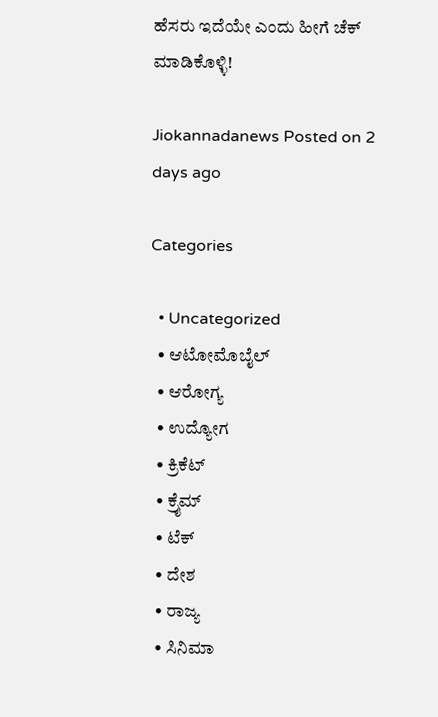ಹೆಸರು ಇದೆಯೇ ಎಂದು ಹೀಗೆ ಚೆಕ್ ಮಾಡಿಕೊಳ್ಳಿ!

Jiokannadanews Posted on 2 days ago

Categories

  • Uncategorized
  • ಆಟೋಮೊಬೈಲ್
  • ಆರೋಗ್ಯ
  • ಉದ್ಯೋಗ
  • ಕ್ರಿಕೆಟ್
  • ಕ್ರೈಮ್
  • ಟೆಕ್
  • ದೇಶ
  • ರಾಜ್ಯ
  • ಸಿನಿಮಾ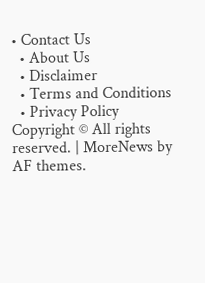• Contact Us
  • About Us
  • Disclaimer
  • Terms and Conditions
  • Privacy Policy
Copyright © All rights reserved. | MoreNews by AF themes.